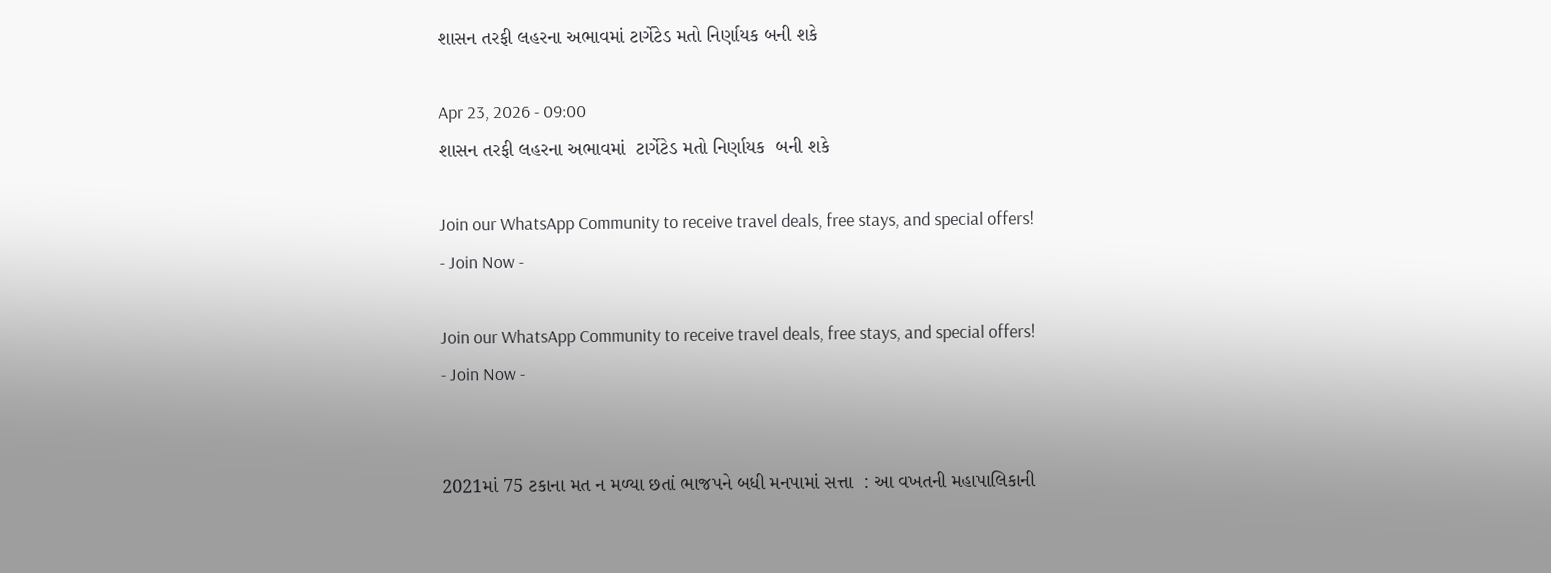શાસન તરફી લહરના અભાવમાં ટાર્ગેટેડ મતો નિર્ણાયક બની શકે

Apr 23, 2026 - 09:00
શાસન તરફી લહરના અભાવમાં  ટાર્ગેટેડ મતો નિર્ણાયક  બની શકે

Join our WhatsApp Community to receive travel deals, free stays, and special offers!
- Join Now -

Join our WhatsApp Community to receive travel deals, free stays, and special offers!
- Join Now -


2021માં 75 ટકાના મત ન મળ્યા છતાં ભાજપને બધી મનપામાં સત્તા  : આ વખતની મહાપાલિકાની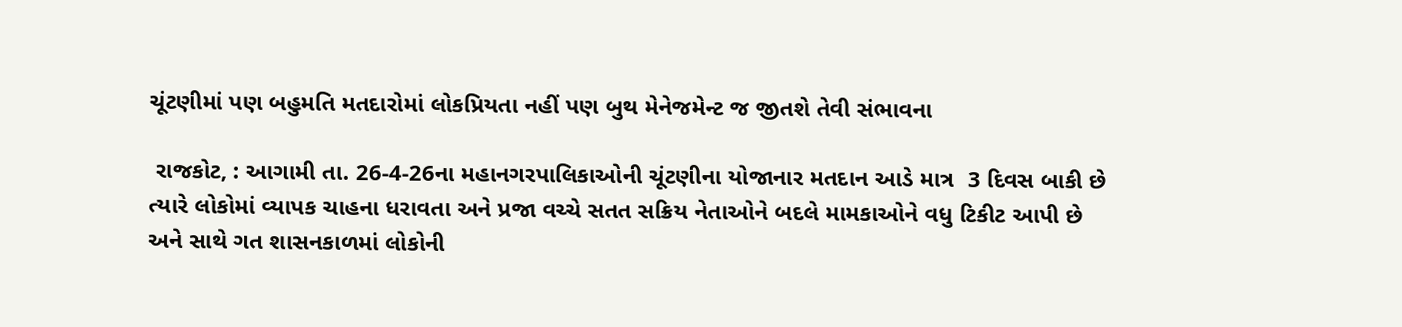ચૂંટણીમાં પણ બહુમતિ મતદારોમાં લોકપ્રિયતા નહીં પણ બુથ મેનેજમેન્ટ જ જીતશે તેવી સંભાવના

 રાજકોટ, : આગામી તા. 26-4-26ના મહાનગરપાલિકાઓની ચૂંટણીના યોજાનાર મતદાન આડે માત્ર  3 દિવસ બાકી છે ત્યારે લોકોમાં વ્યાપક ચાહના ધરાવતા અને પ્રજા વચ્ચે સતત સક્રિય નેતાઓને બદલે મામકાઓને વધુ ટિકીટ આપી છે અને સાથે ગત શાસનકાળમાં લોકોની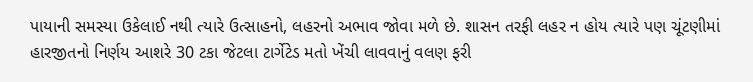પાયાની સમસ્યા ઉકેલાઈ નથી ત્યારે ઉત્સાહનો, લહરનો અભાવ જોવા મળે છે. શાસન તરફી લહર ન હોય ત્યારે પણ ચૂંટણીમાં હારજીતનો નિર્ણય આશરે 30 ટકા જેટલા ટાર્ગેટેડ મતો ખેંચી લાવવાનું વલણ ફરી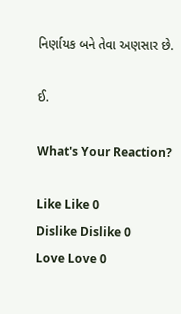નિર્ણાયક બને તેવા અણસાર છે.

ઈ.

What's Your Reaction?

Like Like 0
Dislike Dislike 0
Love Love 0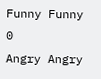Funny Funny 0
Angry Angry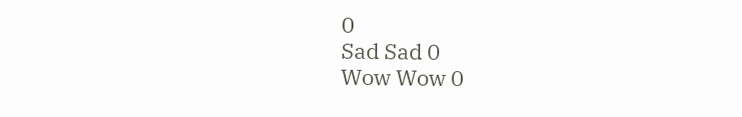0
Sad Sad 0
Wow Wow 0